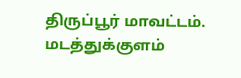திருப்பூர் மாவட்டம். மடத்துக்குளம்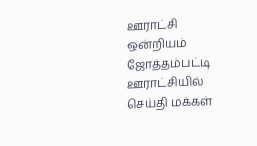ஊராட்சி ஒன்றியம் ஜோத்தம்பட்டி ஊராட்சியில் செய்தி மக்கள்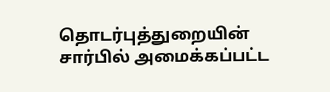தொடர்புத்துறையின் சார்பில் அமைக்கப்பட்ட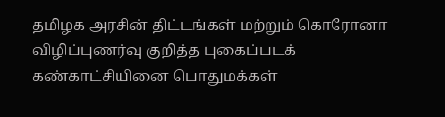தமிழக அரசின் திட்டங்கள் மற்றும் கொரோனா விழிப்புணர்வு குறித்த புகைப்படக் கண்காட்சியினை பொதுமக்கள்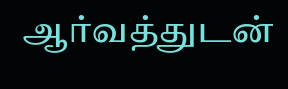ஆர்வத்துடன்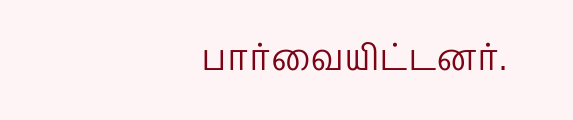பார்வையிட்டனர்.